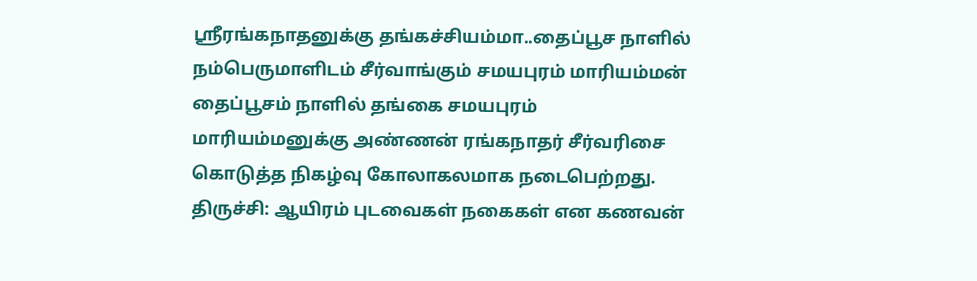ஸ்ரீரங்கநாதனுக்கு தங்கச்சியம்மா..தைப்பூச நாளில் நம்பெருமாளிடம் சீர்வாங்கும் சமயபுரம் மாரியம்மன்
தைப்பூசம் நாளில் தங்கை சமயபுரம் மாரியம்மனுக்கு அண்ணன் ரங்கநாதர் சீர்வரிசை கொடுத்த நிகழ்வு கோலாகலமாக நடைபெற்றது.
திருச்சி: ஆயிரம் புடவைகள் நகைகள் என கணவன்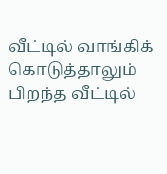வீட்டில் வாங்கிக் கொடுத்தாலும் பிறந்த வீட்டில்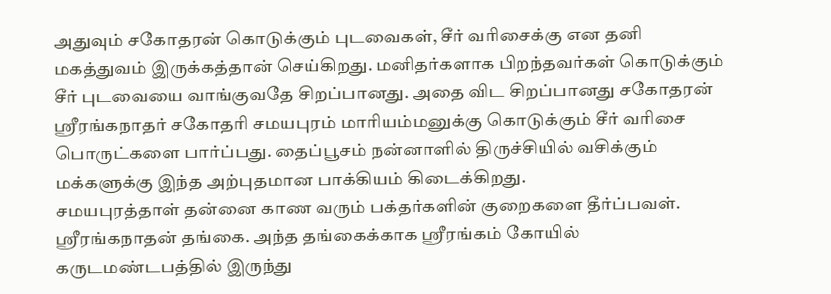அதுவும் சகோதரன் கொடுக்கும் புடவைகள், சீர் வரிசைக்கு என தனி மகத்துவம் இருக்கத்தான் செய்கிறது. மனிதர்களாக பிறந்தவர்கள் கொடுக்கும் சீர் புடவையை வாங்குவதே சிறப்பானது. அதை விட சிறப்பானது சகோதரன் ஸ்ரீரங்கநாதர் சகோதரி சமயபுரம் மாரியம்மனுக்கு கொடுக்கும் சீர் வரிசை பொருட்களை பார்ப்பது. தைப்பூசம் நன்னாளில் திருச்சியில் வசிக்கும் மக்களுக்கு இந்த அற்புதமான பாக்கியம் கிடைக்கிறது.
சமயபுரத்தாள் தன்னை காண வரும் பக்தர்களின் குறைகளை தீர்ப்பவள். ஸ்ரீரங்கநாதன் தங்கை. அந்த தங்கைக்காக ஸ்ரீரங்கம் கோயில் கருடமண்டபத்தில் இருந்து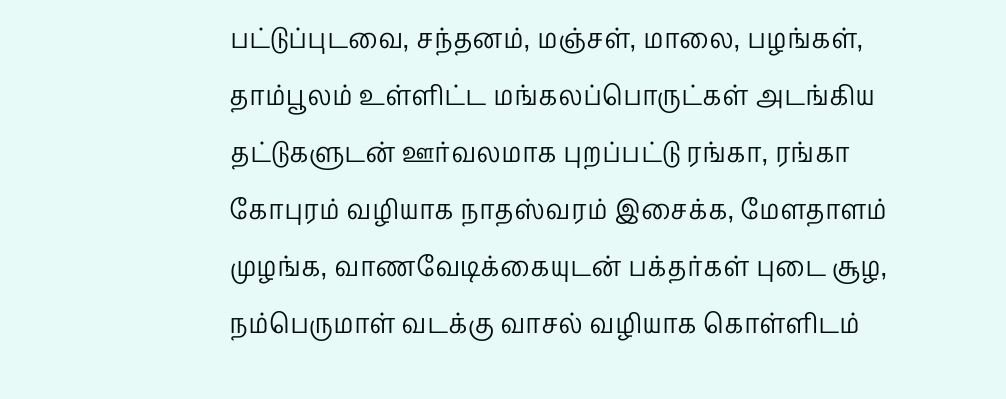பட்டுப்புடவை, சந்தனம், மஞ்சள், மாலை, பழங்கள், தாம்பூலம் உள்ளிட்ட மங்கலப்பொருட்கள் அடங்கிய தட்டுகளுடன் ஊர்வலமாக புறப்பட்டு ரங்கா, ரங்கா கோபுரம் வழியாக நாதஸ்வரம் இசைக்க, மேளதாளம் முழங்க, வாணவேடிக்கையுடன் பக்தர்கள் புடை சூழ, நம்பெருமாள் வடக்கு வாசல் வழியாக கொள்ளிடம்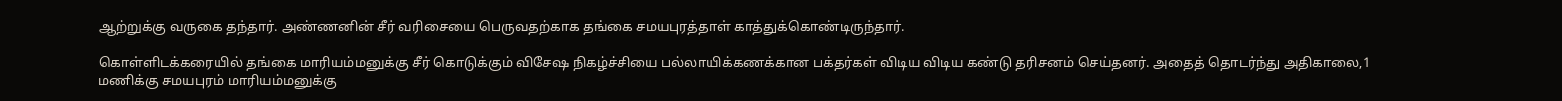ஆற்றுக்கு வருகை தந்தார். அண்ணனின் சீர் வரிசையை பெருவதற்காக தங்கை சமயபுரத்தாள் காத்துக்கொண்டிருந்தார்.

கொள்ளிடக்கரையில் தங்கை மாரியம்மனுக்கு சீர் கொடுக்கும் விசேஷ நிகழ்ச்சியை பல்லாயிக்கணக்கான பக்தர்கள் விடிய விடிய கண்டு தரிசனம் செய்தனர். அதைத் தொடர்ந்து அதிகாலை,1 மணிக்கு சமயபுரம் மாரியம்மனுக்கு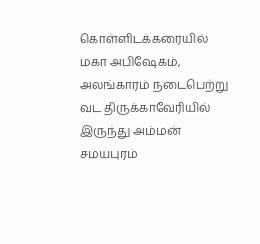கொள்ளிடக்கரையில் மகா அபிஷேகம், அலங்காரம் நடைபெற்று வட திருக்காவேரியில் இருந்து அம்மன் சமயபுரம்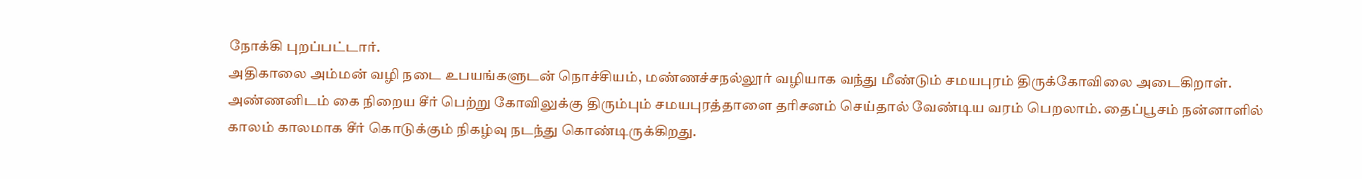நோக்கி புறப்பட்டார்.
அதிகாலை அம்மன் வழி நடை உபயங்களுடன் நொச்சியம், மண்ணச்சநல்லூர் வழியாக வந்து மீண்டும் சமயபுரம் திருக்கோவிலை அடைகிறாள். அண்ணனிடம் கை நிறைய சீர் பெற்று கோவிலுக்கு திரும்பும் சமயபுரத்தாளை தரிசனம் செய்தால் வேண்டிய வரம் பெறலாம். தைப்பூசம் நன்னாளில் காலம் காலமாக சீர் கொடுக்கும் நிகழ்வு நடந்து கொண்டிருக்கிறது.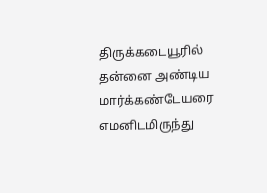திருக்கடையூரில் தன்னை அண்டிய மார்க்கண்டேயரை எமனிடமிருந்து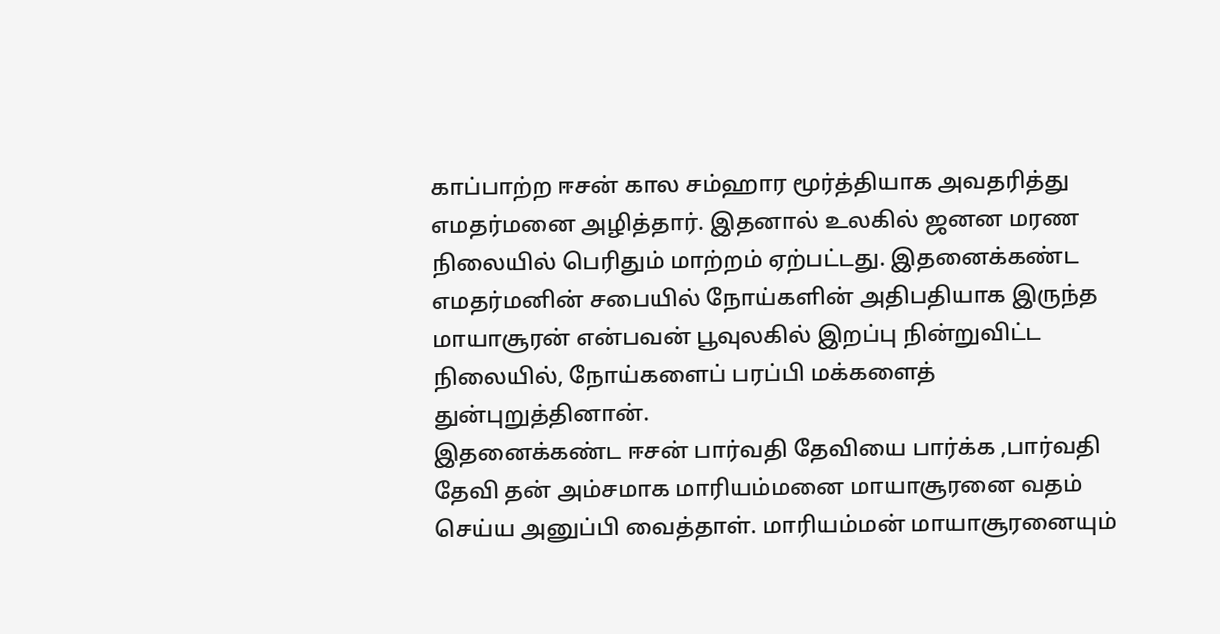காப்பாற்ற ஈசன் கால சம்ஹார மூர்த்தியாக அவதரித்து எமதர்மனை அழித்தார். இதனால் உலகில் ஜனன மரண நிலையில் பெரிதும் மாற்றம் ஏற்பட்டது. இதனைக்கண்ட எமதர்மனின் சபையில் நோய்களின் அதிபதியாக இருந்த மாயாசூரன் என்பவன் பூவுலகில் இறப்பு நின்றுவிட்ட நிலையில், நோய்களைப் பரப்பி மக்களைத் துன்புறுத்தினான்.
இதனைக்கண்ட ஈசன் பார்வதி தேவியை பார்க்க ,பார்வதி தேவி தன் அம்சமாக மாரியம்மனை மாயாசூரனை வதம் செய்ய அனுப்பி வைத்தாள். மாரியம்மன் மாயாசூரனையும்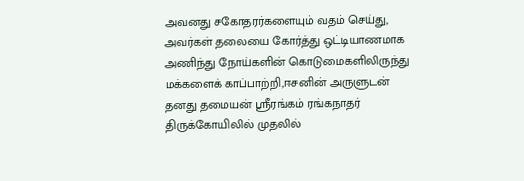அவனது சகோதரர்களையும் வதம் செய்து, அவர்கள் தலையை கோர்த்து ஒட்டியாணமாக அணிந்து நோய்களின் கொடுமைகளிலிருந்து மக்களைக் காப்பாற்றி,ஈசனின் அருளுடன் தனது தமையன் ஸ்ரீரங்கம் ரங்கநாதர் திருக்கோயிலில் முதலில்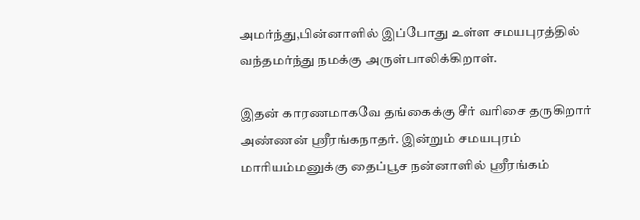அமர்ந்து,பின்னாளில் இப்போது உள்ள சமயபுரத்தில் வந்தமர்ந்து நமக்கு அருள்பாலிக்கிறாள்.

இதன் காரணமாகவே தங்கைக்கு சீர் வரிசை தருகிறார் அண்ணன் ஸ்ரீரங்கநாதர். இன்றும் சமயபுரம் மாரியம்மனுக்கு தைப்பூச நன்னாளில் ஸ்ரீரங்கம்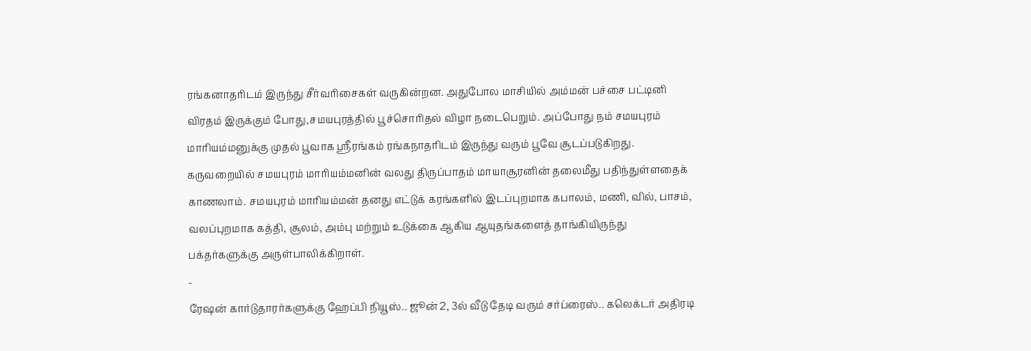ரங்கனாதரிடம் இருந்து சீர்வரிசைகள் வருகின்றன. அதுபோல மாசியில் அம்மன் பச்சை பட்டினி விரதம் இருக்கும் போது,சமயபுரத்தில் பூச்சொரிதல் விழா நடைபெறும். அப்போது நம் சமயபுரம் மாரியம்மனுக்கு முதல் பூவாக ஸ்ரீரங்கம் ரங்கநாதரிடம் இருந்து வரும் பூவே சூடப்படுகிறது.
கருவறையில் சமயபுரம் மாரியம்மனின் வலது திருப்பாதம் மாயாசூரனின் தலைமீது பதிந்துள்ளதைக் காணலாம். சமயபுரம் மாரியம்மன் தனது எட்டுக் கரங்களில் இடப்புறமாக கபாலம், மணி, வில், பாசம், வலப்புறமாக கத்தி, சூலம், அம்பு மற்றும் உடுக்கை ஆகிய ஆயுதங்களைத் தாங்கியிருந்து பக்தர்களுக்கு அருள்பாலிக்கிறாள்.
-
ரேஷன் கார்டுதாரர்களுக்கு ஹேப்பி நியூஸ்.. ஜூன் 2, 3ல் வீடு தேடி வரும் சர்ப்ரைஸ்.. கலெக்டர் அதிரடி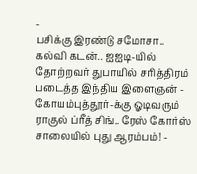-
பசிக்கு இரண்டு சமோசா.. கல்வி கடன்.. ஐஐடி-யில் தோற்றவர் துபாயில் சரித்திரம் படைத்த இந்திய இளைஞன் -
கோயம்புத்தூர்-க்கு ஓடிவரும் ராகுல் ப்ரீத் சிங்.. ரேஸ் கோர்ஸ் சாலையில் புது ஆரம்பம்! -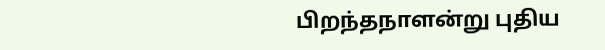பிறந்தநாளன்று புதிய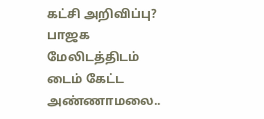கட்சி அறிவிப்பு? பாஜக மேலிடத்திடம் டைம் கேட்ட அண்ணாமலை..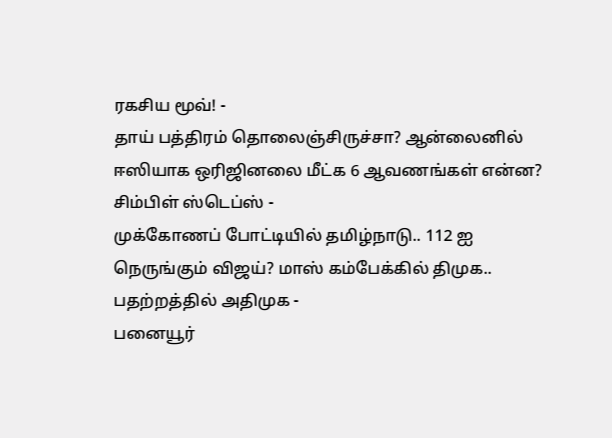ரகசிய மூவ்! -
தாய் பத்திரம் தொலைஞ்சிருச்சா? ஆன்லைனில் ஈஸியாக ஒரிஜினலை மீட்க 6 ஆவணங்கள் என்ன? சிம்பிள் ஸ்டெப்ஸ் -
முக்கோணப் போட்டியில் தமிழ்நாடு.. 112 ஐ நெருங்கும் விஜய்? மாஸ் கம்பேக்கில் திமுக.. பதற்றத்தில் அதிமுக -
பனையூர்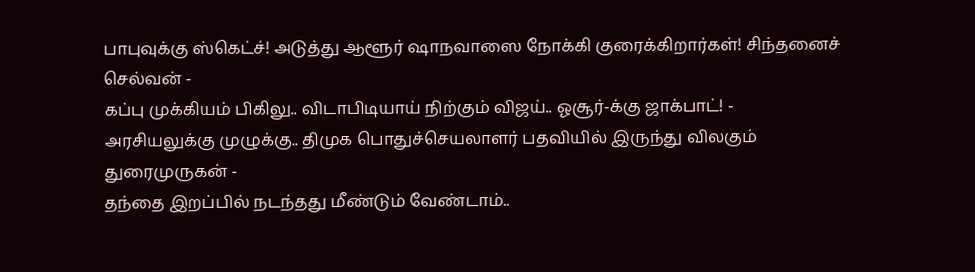பாபுவுக்கு ஸ்கெட்ச்! அடுத்து ஆளூர் ஷாநவாஸை நோக்கி குரைக்கிறார்கள்! சிந்தனைச் செல்வன் -
கப்பு முக்கியம் பிகிலு.. விடாபிடியாய் நிற்கும் விஜய்.. ஓசூர்-க்கு ஜாக்பாட்! -
அரசியலுக்கு முழுக்கு.. திமுக பொதுச்செயலாளர் பதவியில் இருந்து விலகும் துரைமுருகன் -
தந்தை இறப்பில் நடந்தது மீண்டும் வேண்டாம்..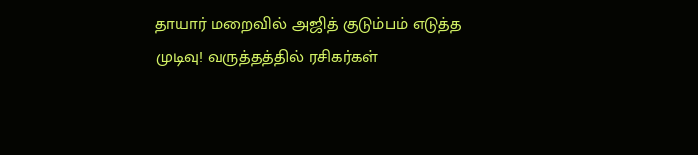தாயார் மறைவில் அஜித் குடும்பம் எடுத்த முடிவு! வருத்தத்தில் ரசிகர்கள்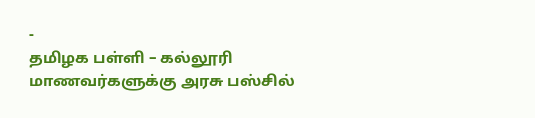-
தமிழக பள்ளி – கல்லூரி மாணவர்களுக்கு அரசு பஸ்சில்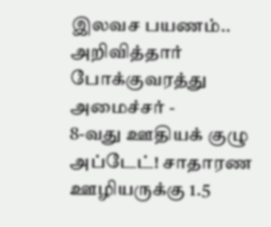இலவச பயணம்.. அறிவித்தார் போக்குவரத்து அமைச்சர் -
8-வது ஊதியக் குழு அப்டேட்! சாதாரண ஊழியருக்கு 1.5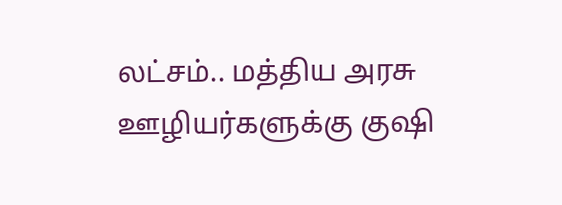லட்சம்.. மத்திய அரசு ஊழியர்களுக்கு குஷி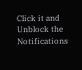Click it and Unblock the Notifications